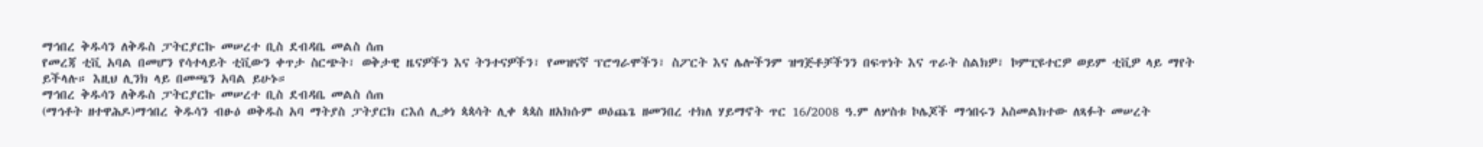ማኅበረ ቅዱሳን ለቅዱስ ፓትርያርኩ መሠረተ ቢስ ደብዳቤ መልስ ሰጠ
የመረጃ ቲቪ አባል በመሆን የሳተላይት ቲቪውን ቀጥታ ስርጭት፣ ወቅታዊ ዜናዎችን እና ትንተናዎችን፣ የመዝናኛ ፕሮግራሞችን፣ ስፖርት እና ሌሎችንም ዝግጅቶቻችንን በፍጥነት እና ጥራት ስልክዎ፣ ኮምፒዩተርዎ ወይም ቲቪዎ ላይ ማየት ይችላሉ። እዚህ ሊንክ ላይ በመጫን አባል ይሁኑ።
ማኅበረ ቅዱሳን ለቅዱስ ፓትርያርኩ መሠረተ ቢስ ደብዳቤ መልስ ሰጠ
(ማኅቶት ዘተዋሕዶ)ማኅበረ ቅዱሳን ብፁዕ ወቅዱስ አባ ማትያስ ፓትያርክ ርእሰ ሊቃነ ጳጳሳት ሊቀ ጳጳስ ዘአክሱም ወዕጨጌ ዘመንበረ ተክለ ሃይማኖት ጥር 16/2008 ዓ.ም ለሦስቱ ኮሌጆች ማኅበሩን አስመልክተው ለጻፉት መሠረት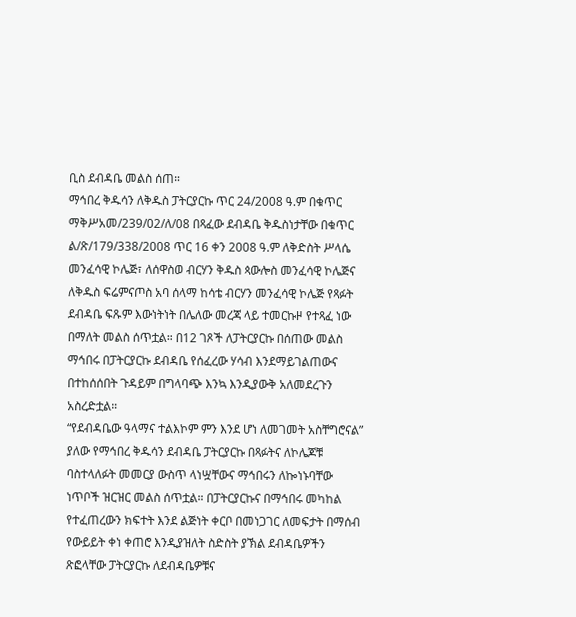ቢስ ደብዳቤ መልስ ሰጠ።
ማኅበረ ቅዱሳን ለቅዱስ ፓትርያርኩ ጥር 24/2008 ዓ.ም በቁጥር ማቅሥአመ/239/02/ለ/08 በጻፈው ደብዳቤ ቅዱስነታቸው በቁጥር ል/ጽ/179/338/2008 ጥር 16 ቀን 2008 ዓ.ም ለቅድስት ሥላሴ መንፈሳዊ ኮሌጅ፣ ለሰዋስወ ብርሃን ቅዱስ ጳውሎስ መንፈሳዊ ኮሌጅና ለቅዱስ ፍሬምናጦስ አባ ሰላማ ከሳቴ ብርሃን መንፈሳዊ ኮሌጅ የጻፉት ደብዳቤ ፍጹም እውነትነት በሌለው መረጃ ላይ ተመርኩዞ የተጻፈ ነው በማለት መልስ ሰጥቷል። በ12 ገጾች ለፓትርያርኩ በሰጠው መልስ ማኅበሩ በፓትርያርኩ ደብዳቤ የሰፈረው ሃሳብ እንደማይገልጠውና በተከሰሰበት ጉዳይም በግላባጭ እንኳ እንዲያውቅ አለመደረጉን አስረድቷል።
“የደብዳቤው ዓላማና ተልእኮም ምን እንደ ሆነ ለመገመት አስቸግሮናል” ያለው የማኅበረ ቅዱሳን ደብዳቤ ፓትርያርኩ በጻፉትና ለኮሌጆቹ ባስተላለፉት መመርያ ውስጥ ላነሧቸውና ማኅበሩን ለኰነኑባቸው ነጥቦች ዝርዝር መልስ ሰጥቷል። በፓትርያርኩና በማኅበሩ መካከል የተፈጠረውን ክፍተት እንደ ልጅነት ቀርቦ በመነጋገር ለመፍታት በማሰብ የውይይት ቀነ ቀጠሮ እንዲያዝለት ስድስት ያኽል ደብዳቤዎችን ጽፎላቸው ፓትርያርኩ ለደብዳቤዎቹና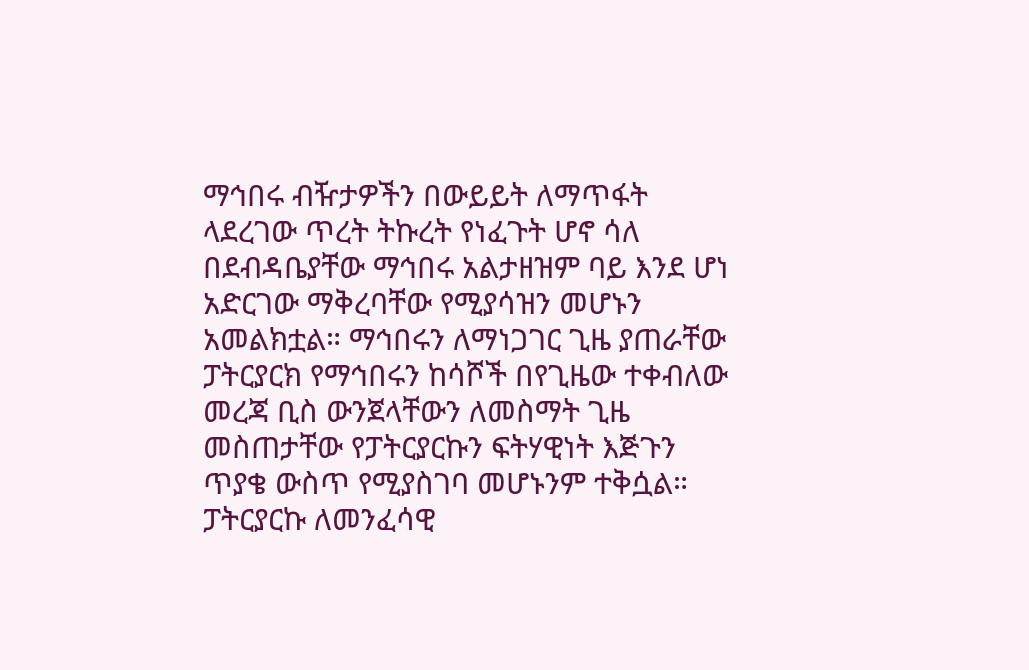ማኅበሩ ብዥታዎችን በውይይት ለማጥፋት ላደረገው ጥረት ትኩረት የነፈጉት ሆኖ ሳለ በደብዳቤያቸው ማኅበሩ አልታዘዝም ባይ እንደ ሆነ አድርገው ማቅረባቸው የሚያሳዝን መሆኑን አመልክቷል። ማኅበሩን ለማነጋገር ጊዜ ያጠራቸው ፓትርያርክ የማኅበሩን ከሳሾች በየጊዜው ተቀብለው መረጃ ቢስ ውንጀላቸውን ለመስማት ጊዜ መስጠታቸው የፓትርያርኩን ፍትሃዊነት እጅጉን ጥያቄ ውስጥ የሚያስገባ መሆኑንም ተቅሷል።
ፓትርያርኩ ለመንፈሳዊ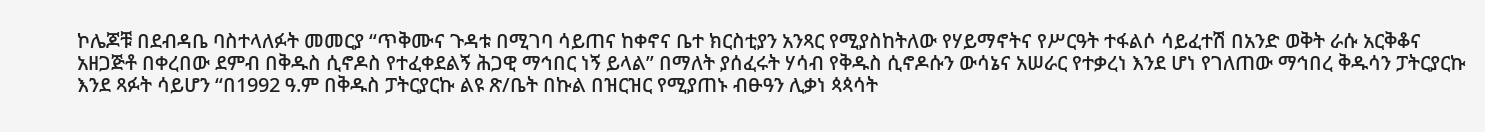ኮሌጆቹ በደብዳቤ ባስተላለፉት መመርያ “ጥቅሙና ጉዳቱ በሚገባ ሳይጠና ከቀኖና ቤተ ክርስቲያን አንጻር የሚያስከትለው የሃይማኖትና የሥርዓት ተፋልሶ ሳይፈተሽ በአንድ ወቅት ራሱ አርቅቆና አዘጋጅቶ በቀረበው ደምብ በቅዱስ ሲኖዶስ የተፈቀደልኝ ሕጋዊ ማኅበር ነኝ ይላል” በማለት ያሰፈሩት ሃሳብ የቅዱስ ሲኖዶሱን ውሳኔና አሠራር የተቃረነ እንደ ሆነ የገለጠው ማኅበረ ቅዱሳን ፓትርያርኩ እንደ ጻፉት ሳይሆን “በ1992 ዓ.ም በቅዱስ ፓትርያርኩ ልዩ ጽ/ቤት በኩል በዝርዝር የሚያጠኑ ብፁዓን ሊቃነ ጳጳሳት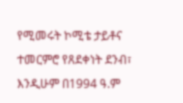የሚመሩት ኮሚቴ ታይቶና ተመርምሮ የጸደቀነት ደንብ፣ እንዲሁም በ1994 ዓ.ም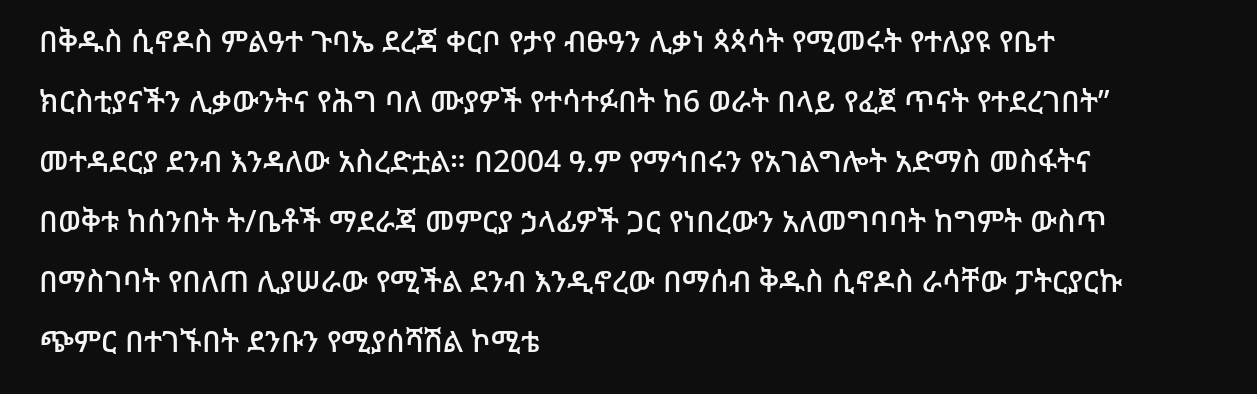በቅዱስ ሲኖዶስ ምልዓተ ጉባኤ ደረጃ ቀርቦ የታየ ብፁዓን ሊቃነ ጳጳሳት የሚመሩት የተለያዩ የቤተ ክርስቲያናችን ሊቃውንትና የሕግ ባለ ሙያዎች የተሳተፉበት ከ6 ወራት በላይ የፈጀ ጥናት የተደረገበት” መተዳደርያ ደንብ እንዳለው አስረድቷል። በ2004 ዓ.ም የማኅበሩን የአገልግሎት አድማስ መስፋትና በወቅቱ ከሰንበት ት/ቤቶች ማደራጃ መምርያ ኃላፊዎች ጋር የነበረውን አለመግባባት ከግምት ውስጥ በማስገባት የበለጠ ሊያሠራው የሚችል ደንብ እንዲኖረው በማሰብ ቅዱስ ሲኖዶስ ራሳቸው ፓትርያርኩ ጭምር በተገኙበት ደንቡን የሚያሰሻሽል ኮሚቴ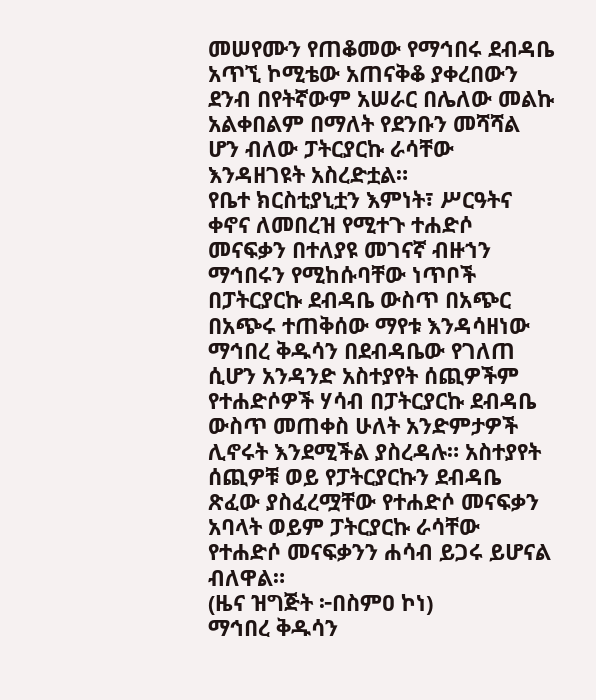መሠየሙን የጠቆመው የማኅበሩ ደብዳቤ አጥኚ ኮሚቴው አጠናቅቆ ያቀረበውን ደንብ በየትኛውም አሠራር በሌለው መልኩ አልቀበልም በማለት የደንቡን መሻሻል ሆን ብለው ፓትርያርኩ ራሳቸው እንዳዘገዩት አስረድቷል።
የቤተ ክርስቲያኒቷን እምነት፣ ሥርዓትና ቀኖና ለመበረዝ የሚተጉ ተሐድሶ መናፍቃን በተለያዩ መገናኛ ብዙኀን ማኅበሩን የሚከሱባቸው ነጥቦች በፓትርያርኩ ደብዳቤ ውስጥ በአጭር በአጭሩ ተጠቅሰው ማየቱ እንዳሳዘነው ማኅበረ ቅዱሳን በደብዳቤው የገለጠ ሲሆን አንዳንድ አስተያየት ሰጪዎችም የተሐድሶዎች ሃሳብ በፓትርያርኩ ደብዳቤ ውስጥ መጠቀስ ሁለት አንድምታዎች ሊኖሩት እንደሚችል ያስረዳሉ። አስተያየት ሰጪዎቹ ወይ የፓትርያርኩን ደብዳቤ ጽፈው ያስፈረሟቸው የተሐድሶ መናፍቃን አባላት ወይም ፓትርያርኩ ራሳቸው የተሐድሶ መናፍቃንን ሐሳብ ይጋሩ ይሆናል ብለዋል።
(ዜና ዝግጅት ፦በስምዐ ኮነ)
ማኅበረ ቅዱሳን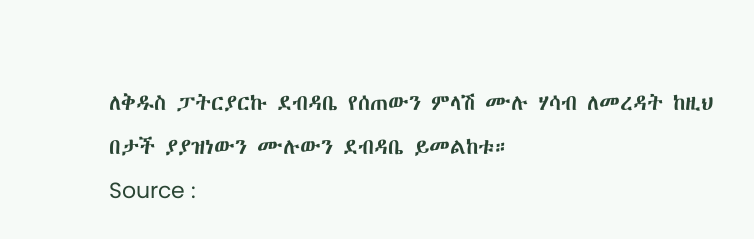ለቅዱስ ፓትርያርኩ ደብዳቤ የሰጠውን ምላሽ ሙሉ ሃሳብ ለመረዳት ከዚህ በታች ያያዝነውን ሙሉውን ደብዳቤ ይመልከቱ።
Source :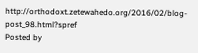http://orthodoxt.zetewahedo.org/2016/02/blog-post_98.html?spref
Posted by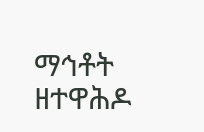ማኅቶት ዘተዋሕዶ